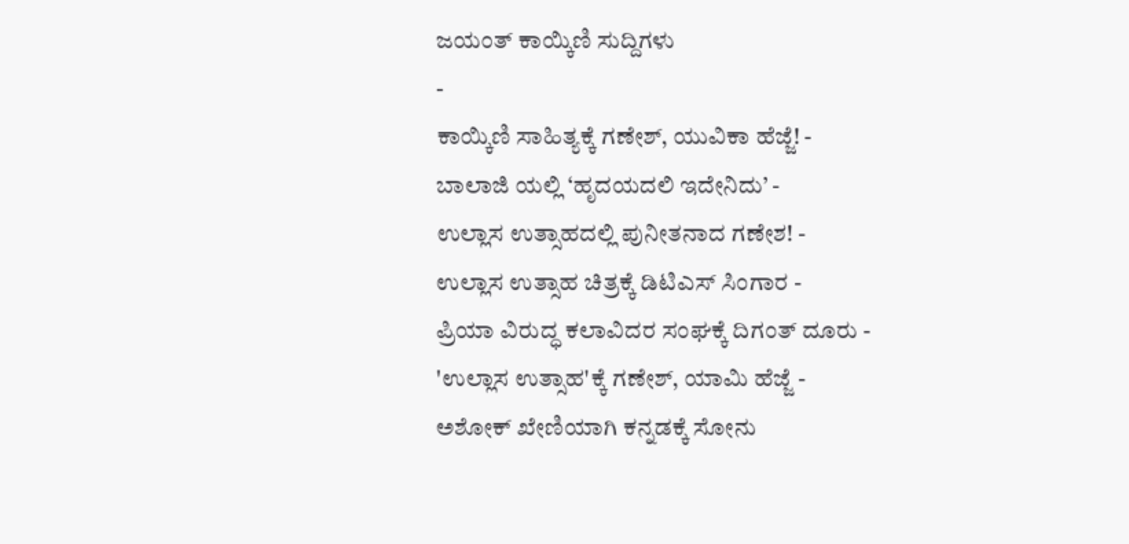ಜಯಂತ್ ಕಾಯ್ಕಿಣಿ ಸುದ್ದಿಗಳು
-
ಕಾಯ್ಕಿಣಿ ಸಾಹಿತ್ಯಕ್ಕೆ ಗಣೇಶ್, ಯುವಿಕಾ ಹೆಜ್ಜೆ! -
ಬಾಲಾಜಿ ಯಲ್ಲಿ ‘ಹೃದಯದಲಿ ಇದೇನಿದು’ -
ಉಲ್ಲಾಸ ಉತ್ಸಾಹದಲ್ಲಿ ಪುನೀತನಾದ ಗಣೇಶ! -
ಉಲ್ಲಾಸ ಉತ್ಸಾಹ ಚಿತ್ರಕ್ಕೆ ಡಿಟಿಎಸ್ ಸಿಂಗಾರ -
ಪ್ರಿಯಾ ವಿರುದ್ಧ ಕಲಾವಿದರ ಸಂಘಕ್ಕೆ ದಿಗಂತ್ ದೂರು -
'ಉಲ್ಲಾಸ ಉತ್ಸಾಹ'ಕ್ಕೆ ಗಣೇಶ್, ಯಾಮಿ ಹೆಜ್ಜೆ -
ಅಶೋಕ್ ಖೇಣಿಯಾಗಿ ಕನ್ನಡಕ್ಕೆ ಸೋನು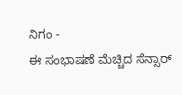ನಿಗಂ -
ಈ ಸಂಭಾಷಣೆ ಮೆಚ್ಚಿದ ಸೆನ್ಸಾರ್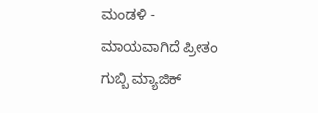ಮಂಡಳಿ -
ಮಾಯವಾಗಿದೆ ಪ್ರೀತಂ ಗುಬ್ಬಿ ಮ್ಯಾಜಿಕ್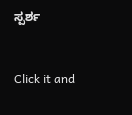ಸ್ಪರ್ಶ


Click it and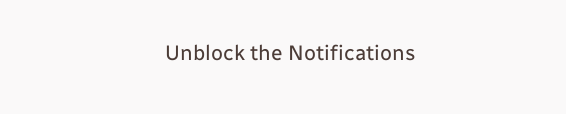Unblock the Notifications